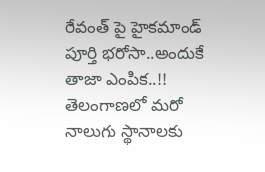రేవంత్ పై హైకమాండ్ పూర్తి భరోసా..అందుకే తాజా ఎంపిక..!!
తెలంగాణలో మరో నాలుగు స్థానాలకు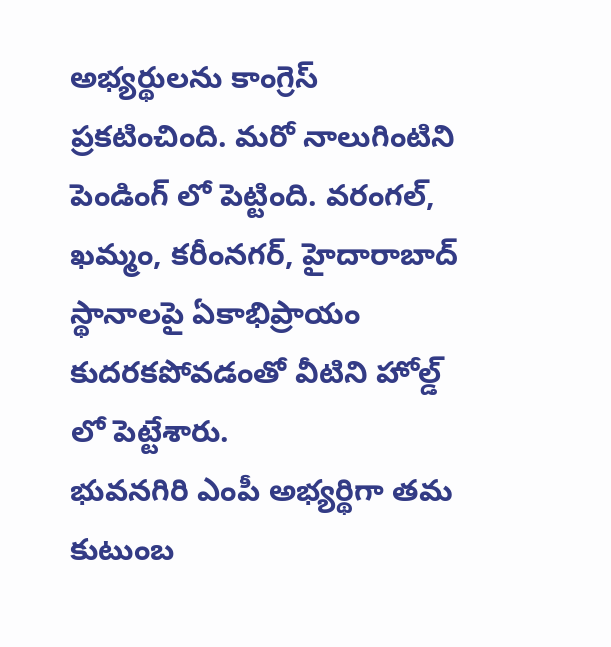అభ్యర్థులను కాంగ్రెస్ ప్రకటించింది. మరో నాలుగింటిని పెండింగ్ లో పెట్టింది. వరంగల్, ఖమ్మం, కరీంనగర్, హైదారాబాద్ స్థానాలపై ఏకాభిప్రాయం కుదరకపోవడంతో వీటిని హోల్డ్ లో పెట్టేశారు.
భువనగిరి ఎంపీ అభ్యర్థిగా తమ కుటుంబ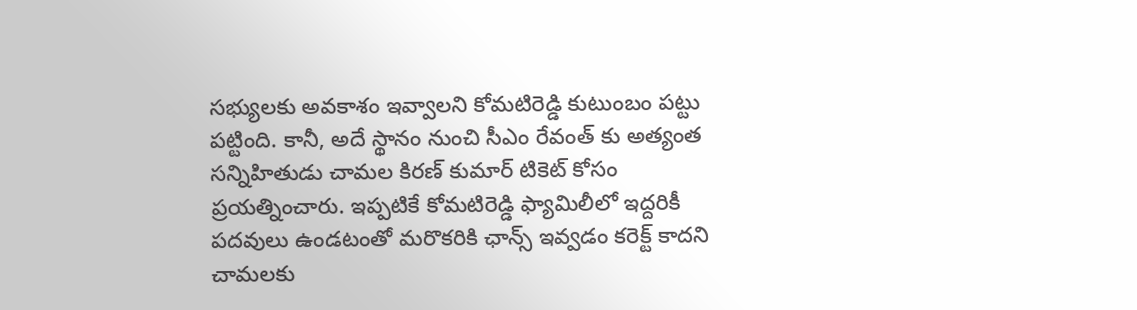సభ్యులకు అవకాశం ఇవ్వాలని కోమటిరెడ్డి కుటుంబం పట్టు పట్టింది. కానీ, అదే స్థానం నుంచి సీఎం రేవంత్ కు అత్యంత సన్నిహితుడు చామల కిరణ్ కుమార్ టికెట్ కోసం ప్రయత్నించారు. ఇప్పటికే కోమటిరెడ్డి ఫ్యామిలీలో ఇద్దరికీ పదవులు ఉండటంతో మరొకరికి ఛాన్స్ ఇవ్వడం కరెక్ట్ కాదని చామలకు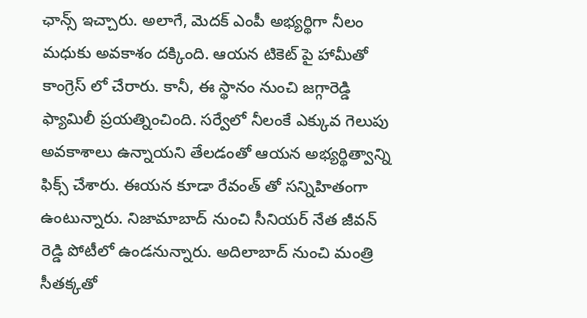ఛాన్స్ ఇచ్చారు. అలాగే, మెదక్ ఎంపీ అభ్యర్థిగా నీలం మధుకు అవకాశం దక్కింది. ఆయన టికెట్ పై హామీతో కాంగ్రెస్ లో చేరారు. కానీ, ఈ స్థానం నుంచి జగ్గారెడ్డి ఫ్యామిలీ ప్రయత్నించింది. సర్వేలో నీలంకే ఎక్కువ గెలుపు అవకాశాలు ఉన్నాయని తేలడంతో ఆయన అభ్యర్థిత్వాన్ని ఫిక్స్ చేశారు. ఈయన కూడా రేవంత్ తో సన్నిహితంగా ఉంటున్నారు. నిజామాబాద్ నుంచి సీనియర్ నేత జీవన్ రెడ్డి పోటీలో ఉండనున్నారు. అదిలాబాద్ నుంచి మంత్రి సీతక్కతో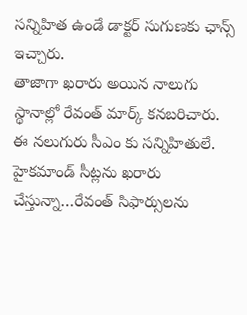సన్నిహిత ఉండే డాక్టర్ సుగుణకు ఛాన్స్ ఇచ్చారు.
తాజాగా ఖరారు అయిన నాలుగు స్థానాల్లో రేవంత్ మార్క్ కనబరిచారు. ఈ నలుగురు సీఎం కు సన్నిహితులే. హైకమాండ్ సీట్లను ఖరారు చేస్తున్నా…రేవంత్ సిఫార్సులను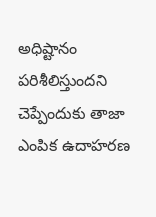అధిష్టానం పరిశీలిస్తుందని చెప్పేందుకు తాజా ఎంపిక ఉదాహరణ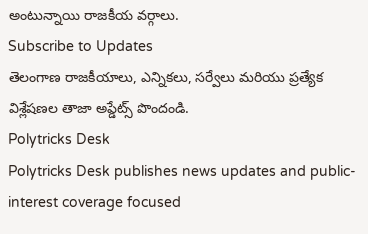అంటున్నాయి రాజకీయ వర్గాలు.
Subscribe to Updates
తెలంగాణ రాజకీయాలు, ఎన్నికలు, సర్వేలు మరియు ప్రత్యేక విశ్లేషణల తాజా అప్డేట్స్ పొందండి.
Polytricks Desk
Polytricks Desk publishes news updates and public-interest coverage focused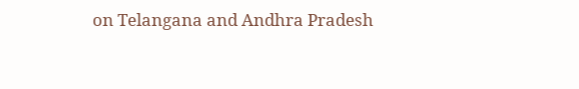on Telangana and Andhra Pradesh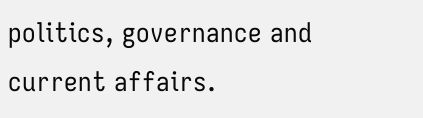politics, governance and current affairs.